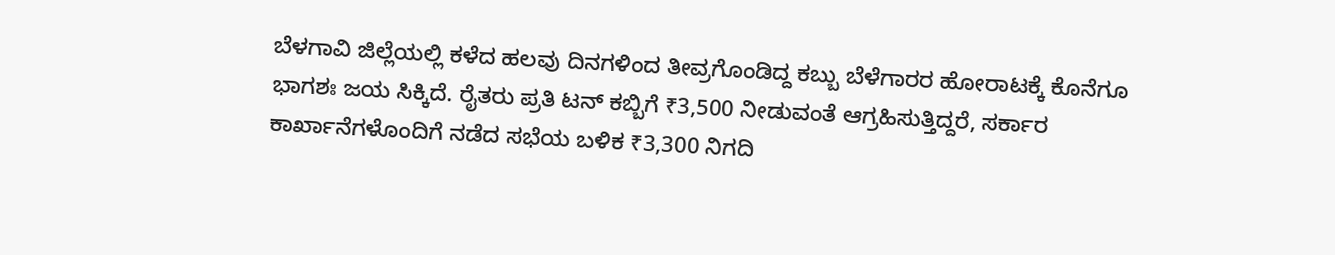ಬೆಳಗಾವಿ ಜಿಲ್ಲೆಯಲ್ಲಿ ಕಳೆದ ಹಲವು ದಿನಗಳಿಂದ ತೀವ್ರಗೊಂಡಿದ್ದ ಕಬ್ಬು ಬೆಳೆಗಾರರ ಹೋರಾಟಕ್ಕೆ ಕೊನೆಗೂ ಭಾಗಶಃ ಜಯ ಸಿಕ್ಕಿದೆ. ರೈತರು ಪ್ರತಿ ಟನ್ ಕಬ್ಬಿಗೆ ₹3,500 ನೀಡುವಂತೆ ಆಗ್ರಹಿಸುತ್ತಿದ್ದರೆ, ಸರ್ಕಾರ ಕಾರ್ಖಾನೆಗಳೊಂದಿಗೆ ನಡೆದ ಸಭೆಯ ಬಳಿಕ ₹3,300 ನಿಗದಿ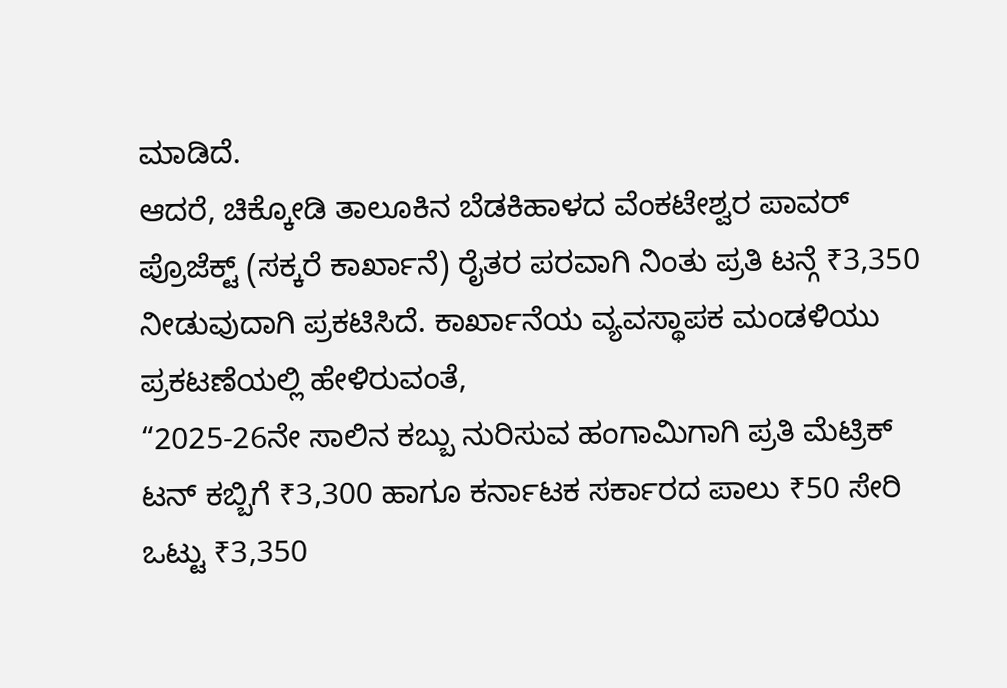ಮಾಡಿದೆ.
ಆದರೆ, ಚಿಕ್ಕೋಡಿ ತಾಲೂಕಿನ ಬೆಡಕಿಹಾಳದ ವೆಂಕಟೇಶ್ವರ ಪಾವರ್ ಪ್ರೊಜೆಕ್ಟ್ (ಸಕ್ಕರೆ ಕಾರ್ಖಾನೆ) ರೈತರ ಪರವಾಗಿ ನಿಂತು ಪ್ರತಿ ಟನ್ಗೆ ₹3,350 ನೀಡುವುದಾಗಿ ಪ್ರಕಟಿಸಿದೆ. ಕಾರ್ಖಾನೆಯ ವ್ಯವಸ್ಥಾಪಕ ಮಂಡಳಿಯು ಪ್ರಕಟಣೆಯಲ್ಲಿ ಹೇಳಿರುವಂತೆ,
“2025-26ನೇ ಸಾಲಿನ ಕಬ್ಬು ನುರಿಸುವ ಹಂಗಾಮಿಗಾಗಿ ಪ್ರತಿ ಮೆಟ್ರಿಕ್ ಟನ್ ಕಬ್ಬಿಗೆ ₹3,300 ಹಾಗೂ ಕರ್ನಾಟಕ ಸರ್ಕಾರದ ಪಾಲು ₹50 ಸೇರಿ ಒಟ್ಟು ₹3,350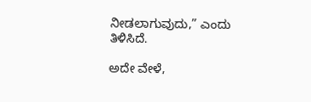ನೀಡಲಾಗುವುದು,” ಎಂದು ತಿಳಿಸಿದೆ.

ಅದೇ ವೇಳೆ,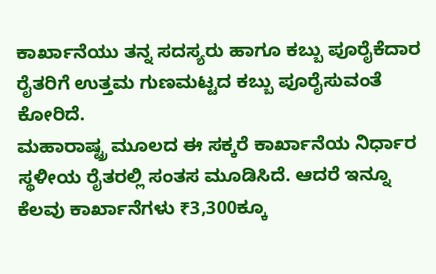ಕಾರ್ಖಾನೆಯು ತನ್ನ ಸದಸ್ಯರು ಹಾಗೂ ಕಬ್ಬು ಪೂರೈಕೆದಾರ ರೈತರಿಗೆ ಉತ್ತಮ ಗುಣಮಟ್ಟದ ಕಬ್ಬು ಪೂರೈಸುವಂತೆ ಕೋರಿದೆ.
ಮಹಾರಾಷ್ಟ್ರ ಮೂಲದ ಈ ಸಕ್ಕರೆ ಕಾರ್ಖಾನೆಯ ನಿರ್ಧಾರ ಸ್ಥಳೀಯ ರೈತರಲ್ಲಿ ಸಂತಸ ಮೂಡಿಸಿದೆ. ಆದರೆ ಇನ್ನೂ ಕೆಲವು ಕಾರ್ಖಾನೆಗಳು ₹3,300ಕ್ಕೂ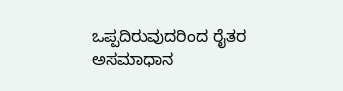ಒಪ್ಪದಿರುವುದರಿಂದ ರೈತರ ಅಸಮಾಧಾನ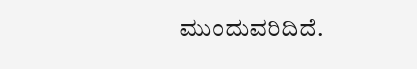ಮುಂದುವರಿದಿದೆ.